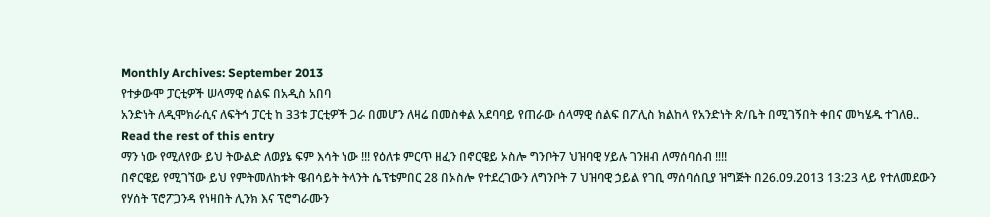Monthly Archives: September 2013
የተቃውሞ ፓርቲዎች ሠላማዊ ሰልፍ በአዲስ አበባ
አንድነት ለዲሞክራሲና ለፍትኅ ፓርቲ ከ 33ቱ ፓርቲዎች ጋራ በመሆን ለዛሬ በመስቀል አደባባይ የጠራው ሰላማዊ ሰልፍ በፖሊስ ክልከላ የአንድነት ጽ/ቤት በሚገኝበት ቀበና መካሄዱ ተገለፀ.. Read the rest of this entry
ማን ነው የሚለየው ይህ ትውልድ ለወያኔ ፍም እሳት ነው !!! የዕለቱ ምርጥ ዘፈን በኖርዌይ ኦስሎ ግንቦት7 ህዝባዊ ሃይሉ ገንዘብ ለማሰባሰብ !!!!
በኖርዌይ የሚገኘው ይህ የምትመለከቱት ዌብሳይት ትላንት ሴፕቴምበር 28 በኦስሎ የተደረገውን ለግንቦት 7 ህዝባዊ ኃይል የገቢ ማሰባሰቢያ ዝግጅት በ26.09.2013 13:23 ላይ የተለመደውን የሃሰት ፕሮፖጋንዳ የነዛበት ሊንክ እና ፕሮግራሙን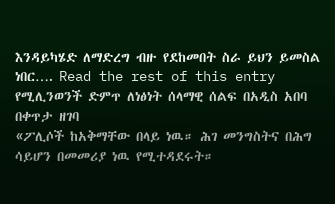እንዳይካሄድ ለማድረግ ብዙ የደከመበት ስራ ይህን ይመስል ነበር…. Read the rest of this entry
የሚሊንወንች ድምጥ ለነፅነት ሰላማዊ ሰልፍ በአዲስ አበባ በቀጥታ ዘገባ
«ፖሊሶች ከአቅማቸው በላይ ነዉ። ሕገ መንግስትና በሕግ ሳይሆን በመመሪያ ነዉ የሚተዳደሩት።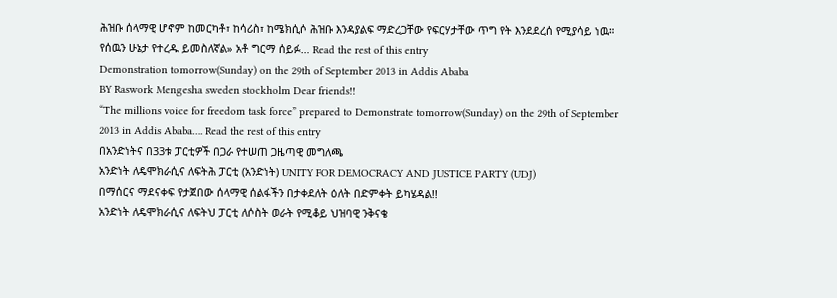ሕዝቡ ሰላማዊ ሆኖም ከመርካቶ፣ ከሳሪስ፣ ከሜክሲሶ ሕዝቡ እንዳያልፍ ማድረጋቸው የፍርሃታቸው ጥግ የት እንደደረሰ የሚያሳይ ነዉ። የሰዉን ሁኔታ የተረዱ ይመስለኛል» አቶ ግርማ ሰይፉ… Read the rest of this entry
Demonstration tomorrow(Sunday) on the 29th of September 2013 in Addis Ababa
BY Raswork Mengesha sweden stockholm Dear friends!!
“The millions voice for freedom task force” prepared to Demonstrate tomorrow(Sunday) on the 29th of September 2013 in Addis Ababa…. Read the rest of this entry
በአንድነትና በ33ቱ ፓርቲዎች በጋራ የተሠጠ ጋዜጣዊ መግለጫ
አንድነት ለዴሞክራሲና ለፍትሕ ፓርቲ (አንድነት) UNITY FOR DEMOCRACY AND JUSTICE PARTY (UDJ)
በማሰርና ማደናቀፍ የታጀበው ሰላማዊ ሰልፋችን በታቀደለት ዕለት በድምቀት ይካሄዳል!!
አንድነት ለዴሞክራሲና ለፍትህ ፓርቲ ለሶስት ወራት የሚቆይ ህዝባዊ ንቅናቄ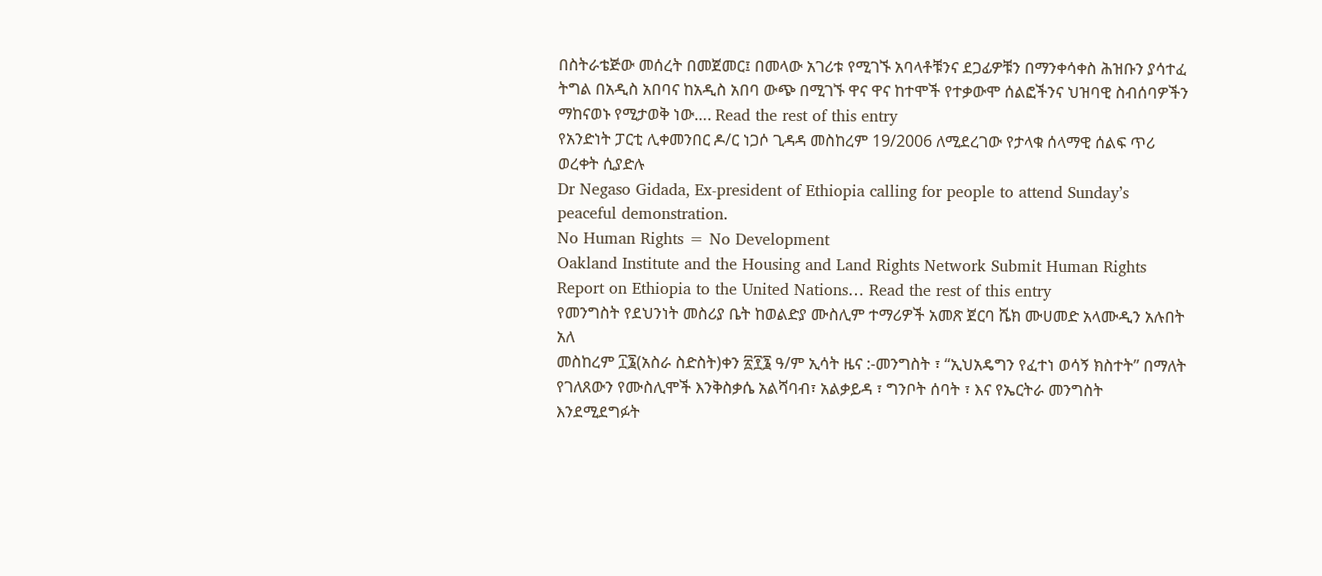በስትራቴጅው መሰረት በመጀመር፤ በመላው አገሪቱ የሚገኙ አባላቶቹንና ደጋፊዎቹን በማንቀሳቀስ ሕዝቡን ያሳተፈ ትግል በአዲስ አበባና ከአዲስ አበባ ውጭ በሚገኙ ዋና ዋና ከተሞች የተቃውሞ ሰልፎችንና ህዝባዊ ስብሰባዎችን ማከናወኑ የሚታወቅ ነው…. Read the rest of this entry
የአንድነት ፓርቲ ሊቀመንበር ዶ/ር ነጋሶ ጊዳዳ መስከረም 19/2006 ለሚደረገው የታላቁ ሰላማዊ ሰልፍ ጥሪ ወረቀት ሲያድሉ
Dr Negaso Gidada, Ex-president of Ethiopia calling for people to attend Sunday’s peaceful demonstration.
No Human Rights = No Development
Oakland Institute and the Housing and Land Rights Network Submit Human Rights Report on Ethiopia to the United Nations… Read the rest of this entry
የመንግስት የደህንነት መስሪያ ቤት ከወልድያ ሙስሊም ተማሪዎች አመጽ ጀርባ ሼክ ሙሀመድ አላሙዲን አሉበት አለ
መስከረም ፲፮(አስራ ስድስት)ቀን ፳፻፮ ዓ/ም ኢሳት ዜና :-መንግስት ፣ “ኢህአዴግን የፈተነ ወሳኝ ክስተት” በማለት የገለጸውን የሙስሊሞች እንቅስቃሴ አልሻባብ፣ አልቃይዳ ፣ ግንቦት ሰባት ፣ እና የኤርትራ መንግስት እንደሚደግፉት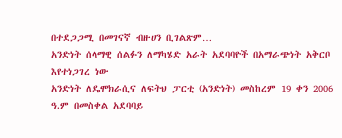በተደጋጋሚ በመገናኛ ብዙሀን ቢገልጽም…
አንድነት ሰላማዊ ሰልፉን ለማካሄድ አራት አደባባዮች በአማራጭነት አቅርቦ እየተነጋገረ ነው
አንድነት ለዴሞክራሲና ለፍትህ ፓርቲ (አንድነት) መስከረም 19 ቀን 2006 ዓ.ም በመስቀል አደባባይ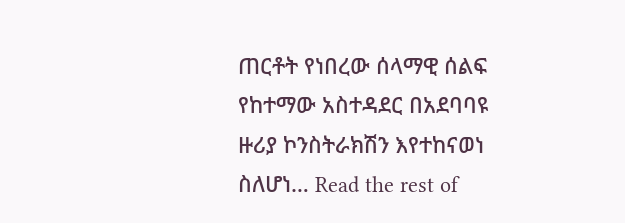ጠርቶት የነበረው ሰላማዊ ሰልፍ የከተማው አስተዳደር በአደባባዩ ዙሪያ ኮንስትራክሽን እየተከናወነ ስለሆነ… Read the rest of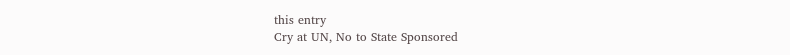this entry
Cry at UN, No to State Sponsored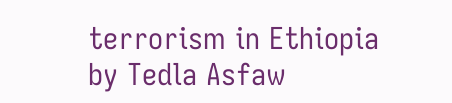terrorism in Ethiopia
by Tedla Asfaw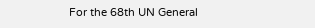For the 68th UN General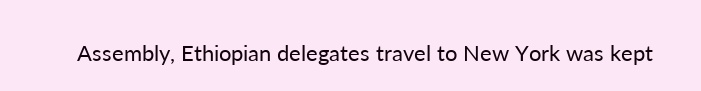Assembly, Ethiopian delegates travel to New York was kept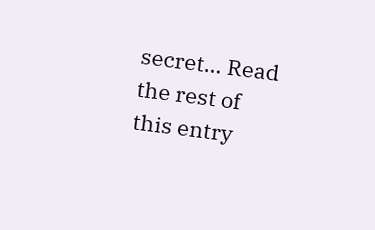secret… Read the rest of this entry